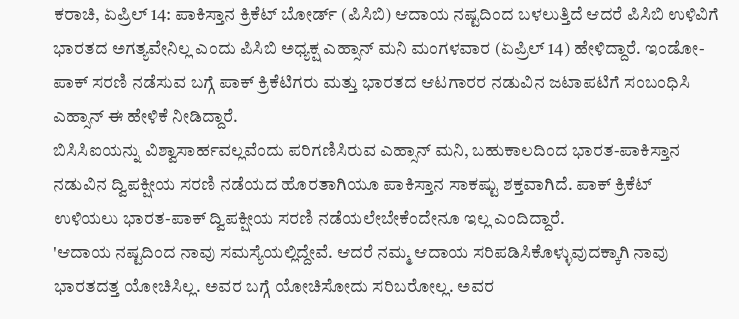ಕರಾಚಿ, ಏಪ್ರಿಲ್ 14: ಪಾಕಿಸ್ತಾನ ಕ್ರಿಕೆಟ್ ಬೋರ್ಡ್ (ಪಿಸಿಬಿ) ಆದಾಯ ನಷ್ಟದಿಂದ ಬಳಲುತ್ತಿದೆ ಆದರೆ ಪಿಸಿಬಿ ಉಳಿವಿಗೆ ಭಾರತದ ಅಗತ್ಯವೇನಿಲ್ಲ ಎಂದು ಪಿಸಿಬಿ ಅಧ್ಯಕ್ಷ ಎಹ್ಸಾನ್ ಮನಿ ಮಂಗಳವಾರ (ಏಪ್ರಿಲ್ 14) ಹೇಳಿದ್ದಾರೆ. ಇಂಡೋ-ಪಾಕ್ ಸರಣಿ ನಡೆಸುವ ಬಗ್ಗೆ ಪಾಕ್ ಕ್ರಿಕೆಟಿಗರು ಮತ್ತು ಭಾರತದ ಆಟಗಾರರ ನಡುವಿನ ಜಟಾಪಟಿಗೆ ಸಂಬಂಧಿಸಿ ಎಹ್ಸಾನ್ ಈ ಹೇಳಿಕೆ ನೀಡಿದ್ದಾರೆ.
ಬಿಸಿಸಿಐಯನ್ನು ವಿಶ್ವಾಸಾರ್ಹವಲ್ಲವೆಂದು ಪರಿಗಣಿಸಿರುವ ಎಹ್ಸಾನ್ ಮನಿ, ಬಹುಕಾಲದಿಂದ ಭಾರತ-ಪಾಕಿಸ್ತಾನ ನಡುವಿನ ದ್ವಿಪಕ್ಷೀಯ ಸರಣಿ ನಡೆಯದ ಹೊರತಾಗಿಯೂ ಪಾಕಿಸ್ತಾನ ಸಾಕಷ್ಟು ಶಕ್ತವಾಗಿದೆ. ಪಾಕ್ ಕ್ರಿಕೆಟ್ ಉಳಿಯಲು ಭಾರತ-ಪಾಕ್ ದ್ವಿಪಕ್ಷೀಯ ಸರಣಿ ನಡೆಯಲೇಬೇಕೆಂದೇನೂ ಇಲ್ಲ ಎಂದಿದ್ದಾರೆ.
'ಆದಾಯ ನಷ್ಟದಿಂದ ನಾವು ಸಮಸ್ಯೆಯಲ್ಲಿದ್ದೇವೆ. ಆದರೆ ನಮ್ಮ ಆದಾಯ ಸರಿಪಡಿಸಿಕೊಳ್ಳುವುದಕ್ಕಾಗಿ ನಾವು ಭಾರತದತ್ತ ಯೋಚಿಸಿಲ್ಲ. ಅವರ ಬಗ್ಗೆ ಯೋಚಿಸೋದು ಸರಿಬರೋಲ್ಲ. ಅವರ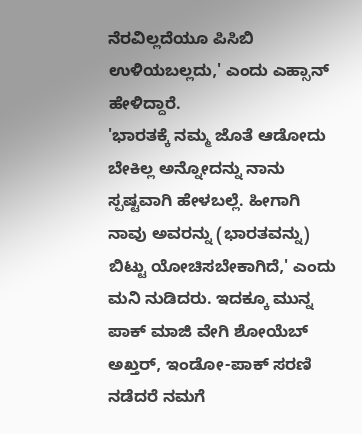ನೆರವಿಲ್ಲದೆಯೂ ಪಿಸಿಬಿ ಉಳಿಯಬಲ್ಲದು,' ಎಂದು ಎಹ್ಸಾನ್ ಹೇಳಿದ್ದಾರೆ.
'ಭಾರತಕ್ಕೆ ನಮ್ಮ ಜೊತೆ ಆಡೋದು ಬೇಕಿಲ್ಲ ಅನ್ನೋದನ್ನು ನಾನು ಸ್ಪಷ್ಟವಾಗಿ ಹೇಳಬಲ್ಲೆ. ಹೀಗಾಗಿ ನಾವು ಅವರನ್ನು (ಭಾರತವನ್ನು) ಬಿಟ್ಟು ಯೋಚಿಸಬೇಕಾಗಿದೆ,' ಎಂದು ಮನಿ ನುಡಿದರು. ಇದಕ್ಕೂ ಮುನ್ನ ಪಾಕ್ ಮಾಜಿ ವೇಗಿ ಶೋಯೆಬ್ ಅಖ್ತರ್, ಇಂಡೋ-ಪಾಕ್ ಸರಣಿ ನಡೆದರೆ ನಮಗೆ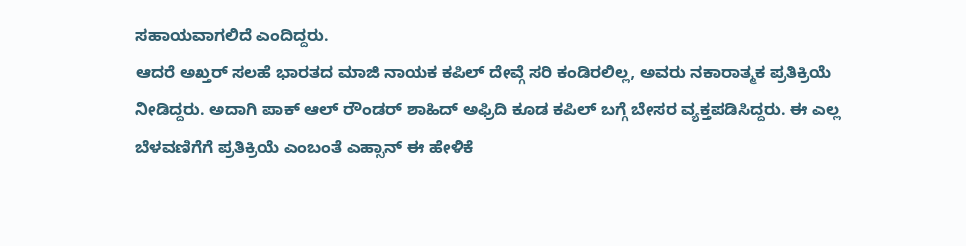ಸಹಾಯವಾಗಲಿದೆ ಎಂದಿದ್ದರು.
ಆದರೆ ಅಖ್ತರ್ ಸಲಹೆ ಭಾರತದ ಮಾಜಿ ನಾಯಕ ಕಪಿಲ್ ದೇವ್ಗೆ ಸರಿ ಕಂಡಿರಲಿಲ್ಲ, ಅವರು ನಕಾರಾತ್ಮಕ ಪ್ರತಿಕ್ರಿಯೆ ನೀಡಿದ್ದರು. ಅದಾಗಿ ಪಾಕ್ ಆಲ್ ರೌಂಡರ್ ಶಾಹಿದ್ ಅಫ್ರಿದಿ ಕೂಡ ಕಪಿಲ್ ಬಗ್ಗೆ ಬೇಸರ ವ್ಯಕ್ತಪಡಿಸಿದ್ದರು. ಈ ಎಲ್ಲ ಬೆಳವಣಿಗೆಗೆ ಪ್ರತಿಕ್ರಿಯೆ ಎಂಬಂತೆ ಎಹ್ಸಾನ್ ಈ ಹೇಳಿಕೆ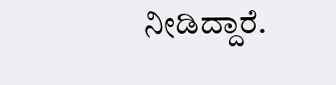ನೀಡಿದ್ದಾರೆ.